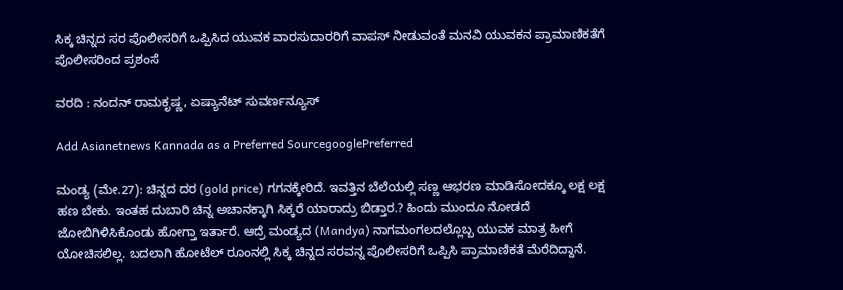ಸಿಕ್ಕ ಚಿನ್ನದ ಸರ ಪೊಲೀಸರಿಗೆ ಒಪ್ಪಿಸಿದ ಯುವಕ ವಾರಸುದಾರರಿಗೆ ವಾಪಸ್ ನೀಡುವಂತೆ ಮನವಿ ಯುವಕನ ಪ್ರಾಮಾಣಿಕತೆಗೆ ಪೊಲೀಸರಿಂದ ಪ್ರಶಂಸೆ

ವರದಿ : ನಂದನ್ ರಾಮಕೃಷ್ಣ, ಏಷ್ಯಾನೆಟ್ ಸುವರ್ಣನ್ಯೂಸ್

Add Asianetnews Kannada as a Preferred SourcegooglePreferred

ಮಂಡ್ಯ (ಮೇ.27): ಚಿನ್ನದ ದರ (gold price) ಗಗನಕ್ಕೇರಿದೆ. ಇವತ್ತಿನ ಬೆಲೆಯಲ್ಲಿ ಸಣ್ಣ ಆಭರಣ ಮಾಡಿಸೋದಕ್ಕೂ ಲಕ್ಷ ಲಕ್ಷ ಹಣ ಬೇಕು. ಇಂತಹ ದುಬಾರಿ ಚಿನ್ನ ಅಚಾನಕ್ಕಾಗಿ ಸಿಕ್ಕರೆ ಯಾರಾದ್ರು ಬಿಡ್ತಾರ.? ಹಿಂದು ಮುಂದೂ ನೋಡದೆ ಜೋಬಿಗಿಳಿಸಿಕೊಂಡು ಹೋಗ್ತಾ ಇರ್ತಾರೆ. ಆದ್ರೆ ಮಂಡ್ಯದ (Mandya) ನಾಗಮಂಗಲದಲ್ಲೊಬ್ಬ ಯುವಕ ಮಾತ್ರ ಹೀಗೆ ಯೋಚಿಸಲಿಲ್ಲ. ಬದಲಾಗಿ ಹೋಟೆಲ್ ರೂಂ‌ನಲ್ಲಿ ಸಿಕ್ಕ ಚಿನ್ನದ ಸರವನ್ನ ಪೊಲೀಸರಿಗೆ ಒಪ್ಪಿಸಿ ಪ್ರಾಮಾಣಿಕತೆ ಮೆರೆದಿದ್ದಾನೆ.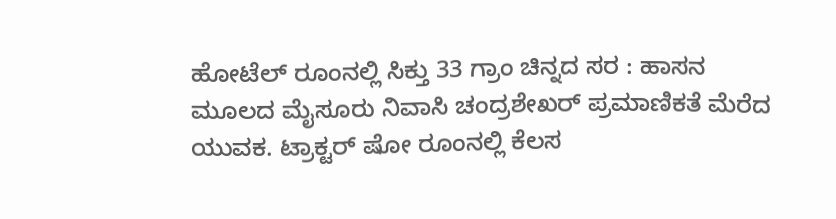ಹೋಟೆಲ್ ರೂಂ‌ನಲ್ಲಿ ಸಿಕ್ತು 33 ಗ್ರಾಂ ಚಿನ್ನದ ಸರ : ಹಾಸನ ಮೂಲದ ಮೈಸೂರು ನಿವಾಸಿ ಚಂದ್ರಶೇಖರ್ ಪ್ರಮಾಣಿಕತೆ ಮೆರೆದ ಯುವಕ. ಟ್ರಾಕ್ಟರ್ ಷೋ ರೂಂನಲ್ಲಿ ಕೆಲಸ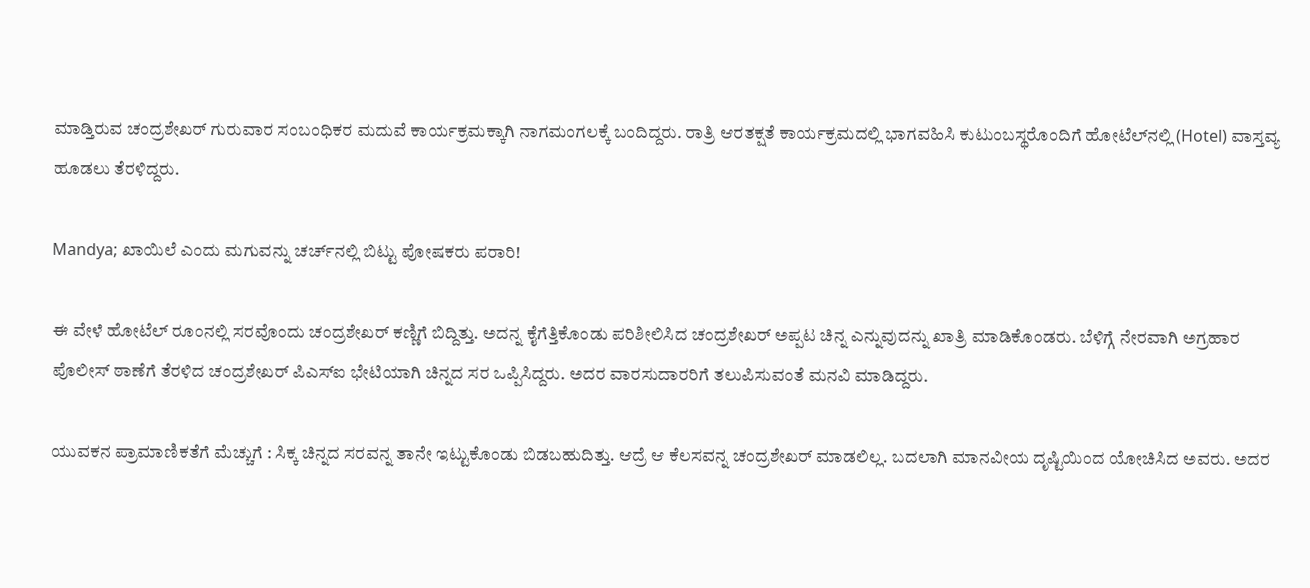ಮಾಡ್ತಿರುವ ಚಂದ್ರಶೇಖರ್ ಗುರುವಾರ ಸಂಬಂಧಿಕರ ಮದುವೆ ಕಾರ್ಯಕ್ರಮಕ್ಕಾಗಿ ನಾಗಮಂಗಲಕ್ಕೆ ಬಂದಿದ್ದರು. ರಾತ್ರಿ ಆರತಕ್ಷತೆ ಕಾರ್ಯಕ್ರಮದಲ್ಲಿ ಭಾಗವಹಿಸಿ ಕುಟುಂಬಸ್ಥರೊಂದಿಗೆ ಹೋಟೆಲ್‌ನಲ್ಲಿ (Hotel) ವಾಸ್ತವ್ಯ ಹೂಡಲು ತೆರಳಿದ್ದರು.

Mandya; ಖಾಯಿಲೆ ಎಂದು ಮಗುವನ್ನು ಚರ್ಚ್‌ನಲ್ಲಿ ಬಿಟ್ಟು ಪೋಷಕರು ಪರಾರಿ!

ಈ ವೇಳೆ ಹೋಟೆಲ್ ರೂಂ‌ನಲ್ಲಿ ಸರವೊಂದು ಚಂದ್ರಶೇಖರ್‌ ಕಣ್ಣಿಗೆ ಬಿದ್ದಿತ್ತು. ಅದನ್ನ ಕೈಗೆತ್ತಿಕೊಂಡು ಪರಿಶೀಲಿಸಿದ ಚಂದ್ರಶೇಖರ್ ಅಪ್ಪಟ ಚಿನ್ನ ಎನ್ನುವುದನ್ನು ಖಾತ್ರಿ ಮಾಡಿಕೊಂಡರು. ಬೆಳಿಗ್ಗೆ ನೇರವಾಗಿ ಅಗ್ರಹಾರ ಪೊಲೀಸ್ ಠಾಣೆಗೆ ತೆರಳಿದ ಚಂದ್ರಶೇಖರ್ ಪಿಎಸ್‌ಐ ಭೇಟಿಯಾಗಿ ಚಿನ್ನದ ಸರ ಒಪ್ಪಿಸಿದ್ದರು. ಅದರ ವಾರಸುದಾರರಿಗೆ ತಲುಪಿಸುವಂತೆ ಮನವಿ ಮಾಡಿದ್ದರು.

ಯುವಕನ ಪ್ರಾಮಾಣಿಕತೆಗೆ ಮೆಚ್ಚುಗೆ : ಸಿಕ್ಕ ಚಿನ್ನದ ಸರವನ್ನ ತಾನೇ ಇಟ್ಟುಕೊಂಡು ಬಿಡಬಹುದಿತ್ತು. ಆದ್ರೆ ಆ ಕೆಲಸವನ್ನ ಚಂದ್ರಶೇಖರ್ ಮಾಡಲಿಲ್ಲ. ಬದಲಾಗಿ ಮಾನವೀಯ ದೃಷ್ಟಿಯಿಂದ ಯೋಚಿಸಿದ ಅವರು. ಅದರ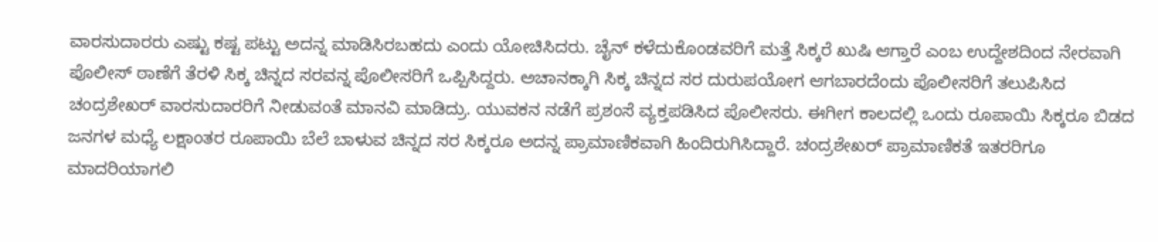ವಾರಸುದಾರರು ಎಷ್ಟು ಕಷ್ಟ ಪಟ್ಟು ಅದನ್ನ ಮಾಡಿಸಿರಬಹದು ಎಂದು ಯೋಚಿಸಿದರು. ಚೈನ್ ಕಳೆದುಕೊಂಡವರಿಗೆ ಮತ್ತೆ ಸಿಕ್ಕರೆ ಖುಷಿ ಆಗ್ತಾರೆ ಎಂಬ ಉದ್ದೇಶದಿಂದ ನೇರವಾಗಿ ಪೊಲೀಸ್ ಠಾಣೆಗೆ ತೆರಳಿ ಸಿಕ್ಕ ಚಿನ್ನದ ಸರವನ್ನ ಪೊಲೀಸರಿಗೆ ಒಪ್ಪಿಸಿದ್ದರು. ಅಚಾನಕ್ಕಾಗಿ ಸಿಕ್ಕ ಚಿನ್ನದ ಸರ ದುರುಪಯೋಗ ಆಗಬಾರದೆಂದು ಪೊಲೀಸರಿಗೆ ತಲುಪಿಸಿದ ಚಂದ್ರಶೇಖರ್ ವಾರಸುದಾರರಿಗೆ ನೀಡುವಂತೆ ಮಾನವಿ ಮಾಡಿದ್ರು. ಯುವಕನ ನಡೆಗೆ ಪ್ರಶಂಸೆ ವ್ಯಕ್ತಪಡಿಸಿದ ಪೊಲೀಸರು. ಈಗೀಗ ಕಾಲದಲ್ಲಿ ಒಂದು ರೂಪಾಯಿ ಸಿಕ್ಕರೂ ಬಿಡದ ಜನಗಳ ಮಧ್ಯೆ ಲಕ್ಷಾಂತರ ರೂಪಾಯಿ ಬೆಲೆ ಬಾಳುವ ಚಿನ್ನದ ಸರ ಸಿಕ್ಕರೂ ಅದನ್ನ ಪ್ರಾಮಾಣಿಕವಾಗಿ ಹಿಂದಿರುಗಿಸಿದ್ದಾರೆ. ಚಂದ್ರಶೇಖರ್ ಪ್ರಾಮಾಣಿಕತೆ ಇತರರಿಗೂ ಮಾದರಿಯಾಗಲಿ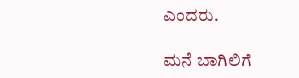ಎಂದರು.

ಮನೆ ಬಾಗಿಲಿಗೆ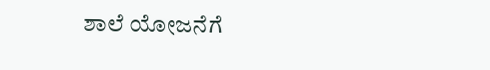ಶಾಲೆ ಯೋಜನೆಗೆ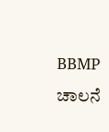BBMP ಚಾಲನೆ